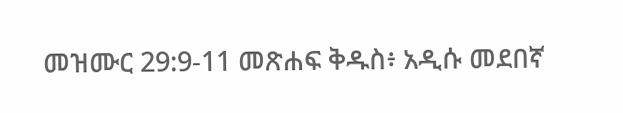መዝሙር 29:9-11 መጽሐፍ ቅዱስ፥ አዲሱ መደበኛ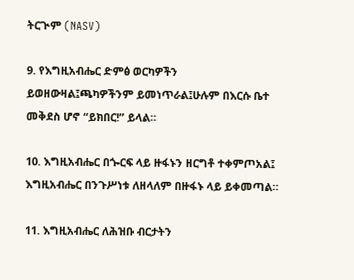ትርጒም (NASV)

9. የእግዚአብሔር ድምፅ ወርካዎችን ይወዘውዛል፤ጫካዎችንም ይመነጥራል፤ሁሉም በእርሱ ቤተ መቅደስ ሆኖ “ይክበር!” ይላል።

10. እግዚአብሔር በጐርፍ ላይ ዙፋኑን ዘርግቶ ተቀምጦአል፤ እግዚአብሔር በንጉሥነቱ ለዘላለም በዙፋኑ ላይ ይቀመጣል።

11. እግዚአብሔር ለሕዝቡ ብርታትን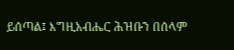ይሰጣል፤ እግዚአብሔር ሕዝቡን በሰላም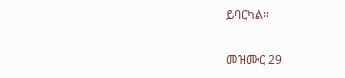ይባርካል።

መዝሙር 29